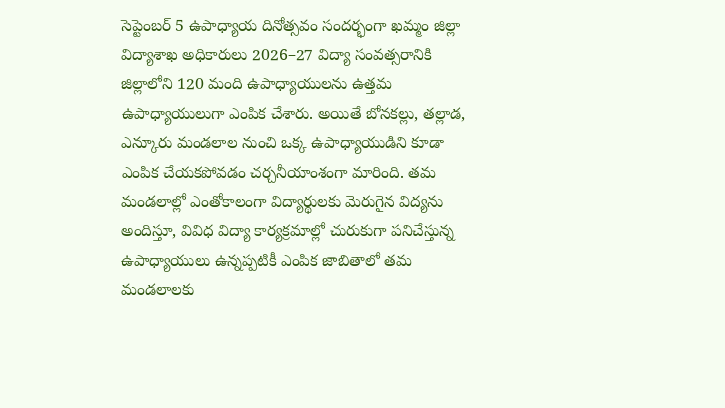సెప్టెంబర్ 5 ఉపాధ్యాయ దినోత్సవం సందర్భంగా ఖమ్మం జిల్లా విద్యాశాఖ అధికారులు 2026–27 విద్యా సంవత్సరానికి జిల్లాలోని 120 మంది ఉపాధ్యాయులను ఉత్తమ ఉపాధ్యాయులుగా ఎంపిక చేశారు. అయితే బోనకల్లు, తల్లాడ, ఎన్కూరు మండలాల నుంచి ఒక్క ఉపాధ్యాయుడిని కూడా ఎంపిక చేయకపోవడం చర్చనీయాంశంగా మారింది. తమ మండలాల్లో ఎంతోకాలంగా విద్యార్థులకు మెరుగైన విద్యను అందిస్తూ, వివిధ విద్యా కార్యక్రమాల్లో చురుకుగా పనిచేస్తున్న ఉపాధ్యాయులు ఉన్నప్పటికీ ఎంపిక జాబితాలో తమ మండలాలకు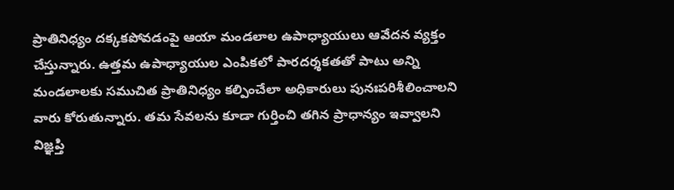ప్రాతినిధ్యం దక్కకపోవడంపై ఆయా మండలాల ఉపాధ్యాయులు ఆవేదన వ్యక్తం చేస్తున్నారు. ఉత్తమ ఉపాధ్యాయుల ఎంపికలో పారదర్శకతతో పాటు అన్ని మండలాలకు సముచిత ప్రాతినిధ్యం కల్పించేలా అధికారులు పునఃపరిశీలించాలని వారు కోరుతున్నారు. తమ సేవలను కూడా గుర్తించి తగిన ప్రాధాన్యం ఇవ్వాలని విజ్ఞప్తి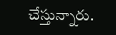చేస్తున్నారు.